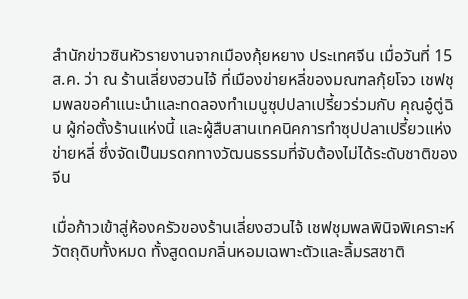สำนักข่าวซินหัวรายงานจากเมืองกุ้ยหยาง ประเทศจีน เมื่อวันที่ 15 ส.ค. ว่า ณ ร้านเลี่ยงฮวนไจ้ ที่เมืองข่ายหลี่ของมณฑลกุ้ยโจว เชฟชุมพลขอคำแนะนำและทดลองทำเมนูซุปปลาเปรี้ยวร่วมกับ คุณอู๋ตู่ฉิน ผู้ก่อตั้งร้านแห่งนี้ และผู้สืบสานเทคนิคการทำซุปปลาเปรี้ยวแห่งข่ายหลี่ ซึ่งจัดเป็นมรดกทางวัฒนธรรมที่จับต้องไม่ได้ระดับชาติของจีน

เมื่อก้าวเข้าสู่ห้องครัวของร้านเลี่ยงฮวนไจ้ เชฟชุมพลพินิจพิเคราะห์วัตถุดิบทั้งหมด ทั้งสูดดมกลิ่นหอมเฉพาะตัวและลิ้มรสชาติ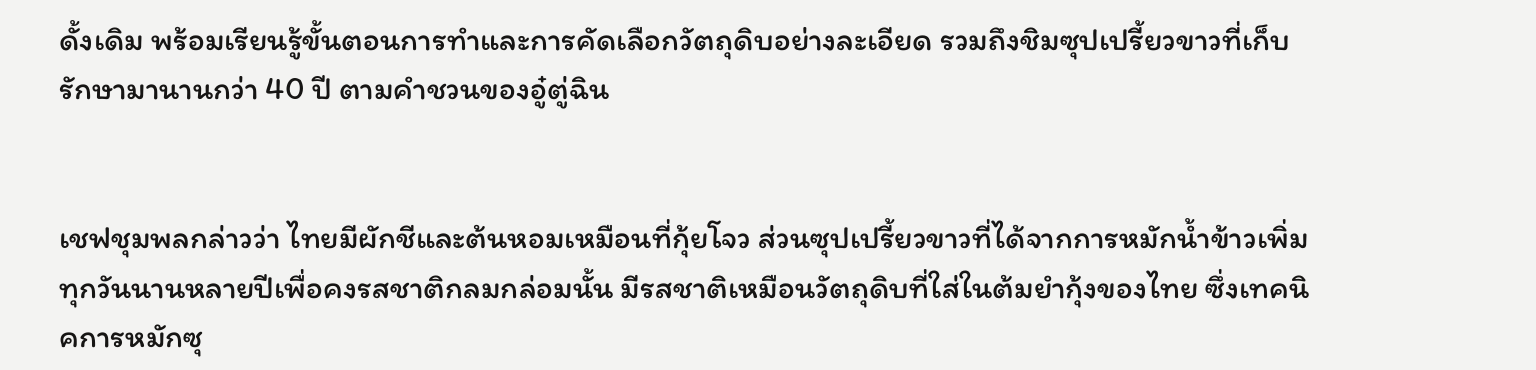ดั้งเดิม พร้อมเรียนรู้ขั้นตอนการทำและการคัดเลือกวัตถุดิบอย่างละเอียด รวมถึงชิมซุปเปรี้ยวขาวที่เก็บรักษามานานกว่า 40 ปี ตามคำชวนของอู๋ตู่ฉิน


เชฟชุมพลกล่าวว่า ไทยมีผักชีและต้นหอมเหมือนที่กุ้ยโจว ส่วนซุปเปรี้ยวขาวที่ได้จากการหมักน้ำข้าวเพิ่มทุกวันนานหลายปีเพื่อคงรสชาติกลมกล่อมนั้น มีรสชาติเหมือนวัตถุดิบที่ใส่ในต้มยำกุ้งของไทย ซึ่งเทคนิคการหมักซุ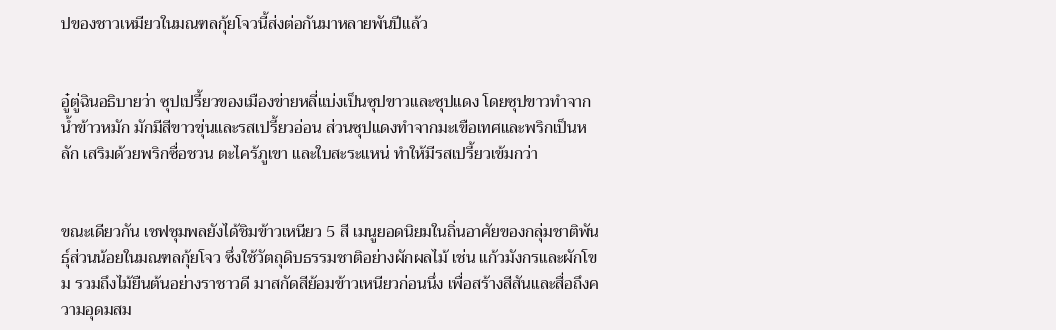ปของชาวเหมียวในมณฑลกุ้ยโจวนี้ส่งต่อกันมาหลายพันปีแล้ว


อู๋ตู่ฉินอธิบายว่า ซุปเปรี้ยวของเมืองข่ายหลี่แบ่งเป็นซุปขาวและซุปแดง โดยซุปขาวทำจากน้ำข้าวหมัก มักมีสีขาวขุ่นและรสเปรี้ยวอ่อน ส่วนซุปแดงทำจากมะเขือเทศและพริกเป็นหลัก เสริมด้วยพริกซื่อชวน ตะไคร้ภูเขา และใบสะระแหน่ ทำให้มีรสเปรี้ยวเข้มกว่า


ขณะเดียวกัน เชฟชุมพลยังได้ชิมข้าวเหนียว 5 สี เมนูยอดนิยมในถิ่นอาศัยของกลุ่มชาติพันธุ์ส่วนน้อยในมณฑลกุ้ยโจว ซึ่งใช้วัตถุดิบธรรมชาติอย่างผักผลไม้ เช่น แก้วมังกรและผักโขม รวมถึงไม้ยืนต้นอย่างราชาวดี มาสกัดสีย้อมข้าวเหนียวก่อนนึ่ง เพื่อสร้างสีสันและสื่อถึงความอุดมสม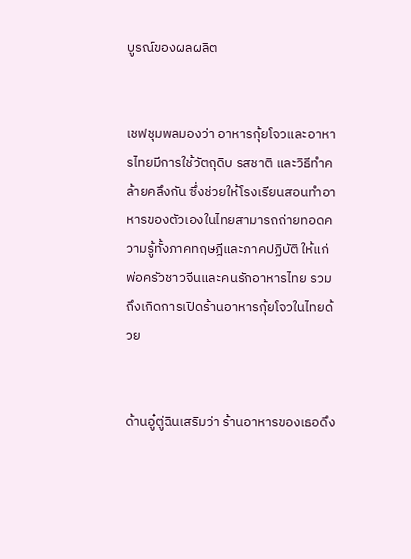บูรณ์ของผลผลิต


เชฟชุมพลมองว่า อาหารกุ้ยโจวและอาหารไทยมีการใช้วัตถุดิบ รสชาติ และวิธีทำคล้ายคลึงกัน ซึ่งช่วยให้โรงเรียนสอนทำอาหารของตัวเองในไทยสามารถถ่ายทอดความรู้ทั้งภาคทฤษฎีและภาคปฏิบัติ ให้แก่พ่อครัวชาวจีนและคนรักอาหารไทย รวมถึงเกิดการเปิดร้านอาหารกุ้ยโจวในไทยด้วย


ด้านอู๋ตู่ฉินเสริมว่า ร้านอาหารของเธอดึง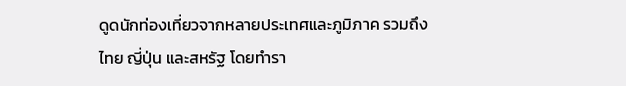ดูดนักท่องเที่ยวจากหลายประเทศและภูมิภาค รวมถึงไทย ญี่ปุ่น และสหรัฐ โดยทำรา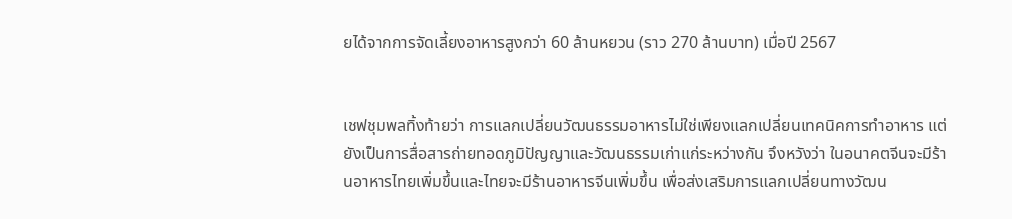ยได้จากการจัดเลี้ยงอาหารสูงกว่า 60 ล้านหยวน (ราว 270 ล้านบาท) เมื่อปี 2567


เชฟชุมพลทิ้งท้ายว่า การแลกเปลี่ยนวัฒนธรรมอาหารไม่ใช่เพียงแลกเปลี่ยนเทคนิคการทำอาหาร แต่ยังเป็นการสื่อสารถ่ายทอดภูมิปัญญาและวัฒนธรรมเก่าแก่ระหว่างกัน จึงหวังว่า ในอนาคตจีนจะมีร้านอาหารไทยเพิ่มขึ้นและไทยจะมีร้านอาหารจีนเพิ่มขึ้น เพื่อส่งเสริมการแลกเปลี่ยนทางวัฒน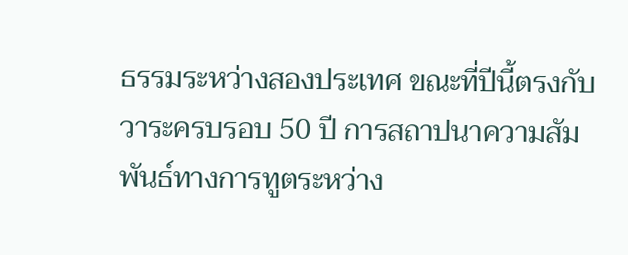ธรรมระหว่างสองประเทศ ขณะที่ปีนี้ตรงกับวาระครบรอบ 50 ปี การสถาปนาความสัมพันธ์ทางการทูตระหว่าง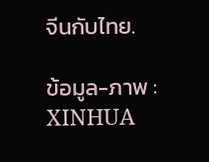จีนกับไทย.

ข้อมูล-ภาพ : XINHUA